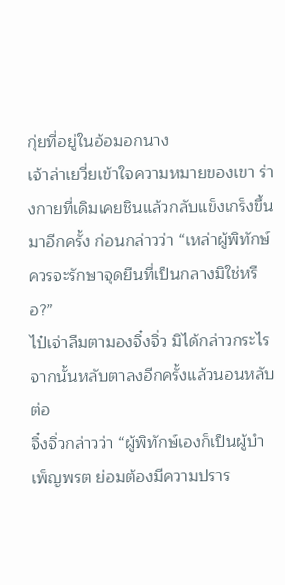กุ่ยที่อยู่ในอ้อมอกนาง
เจ้าล่าเยวี่ยเข้าใจความหมายของเขา ร่างกายที่เดิมเคยชินแล้วกลับแข็งเกร็งขึ้นมาอีกครั้ง ก่อนกล่าวว่า “เหล่าผู้พิทักษ์ควรจะรักษาจุดยืนที่เป็นกลางมิใช่หรือ?”
ไป๋เจ่าลืมตามองจิ๋งจิ่ว มิได้กล่าวกระไร จากนั้นหลับตาลงอีกครั้งแล้วนอนหลับต่อ
จิ๋งจิ่วกล่าวว่า “ผู้พิทักษ์เองก็เป็นผู้บำเพ็ญพรต ย่อมต้องมีความปราร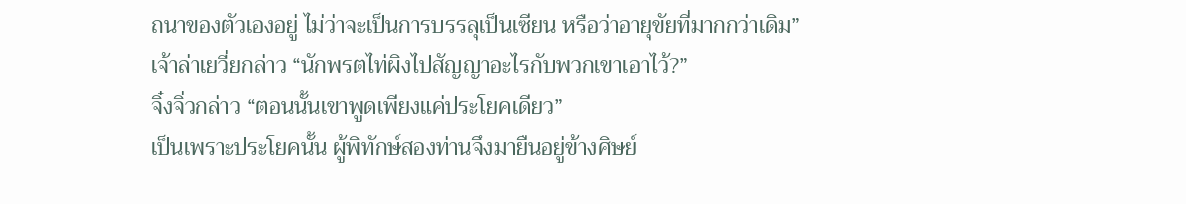ถนาของตัวเองอยู่ ไม่ว่าจะเป็นการบรรลุเป็นเซียน หรือว่าอายุขัยที่มากกว่าเดิม”
เจ้าล่าเยวี่ยกล่าว “นักพรตไท่ผิงไปสัญญาอะไรกับพวกเขาเอาไว้?”
จิ๋งจิ่วกล่าว “ตอนนั้นเขาพูดเพียงแค่ประโยคเดียว”
เป็นเพราะประโยคนั้น ผู้พิทักษ์สองท่านจึงมายืนอยู่ข้างศิษย์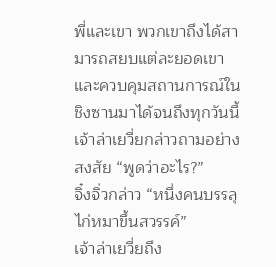พี่และเขา พวกเขาถึงได้สามารถสยบแต่ละยอดเขา และควบคุมสถานการณ์ในชิงซานมาได้จนถึงทุกวันนี้
เจ้าล่าเยวี่ยกล่าวถามอย่างสงสัย “พูดว่าอะไร?”
จิ๋งจิ่วกล่าว “หนึ่งคนบรรลุ ไก่หมาขึ้นสวรรค์”
เจ้าล่าเยวี่ยถึง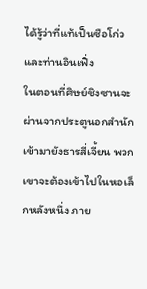ได้รู้ว่าที่แท้เป็นซือโก่วและท่านอินเฟิ่ง
ในตอนที่ศิษย์ชิงซานจะผ่านจากประตูนอกสำนักเข้ามายังธารสี่เจี้ยน พวกเขาจะต้องเข้าไปในหอเล็กหลังหนึ่ง ภาย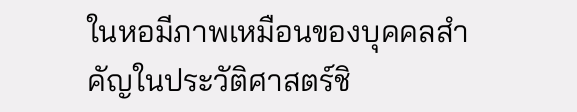ในหอมีภาพเหมือนของบุคคลสำคัญในประวัติศาสตร์ชิ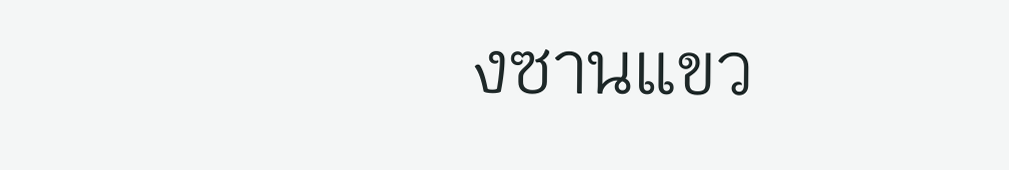งซานแขว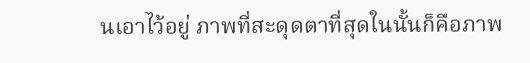นเอาไว้อยู่ ภาพที่สะดุดตาที่สุดในนั้นก็คือภาพ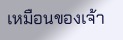เหมือนของเจ้า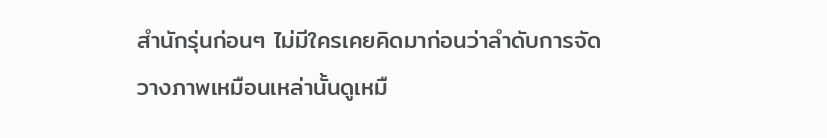สำนักรุ่นก่อนๆ ไม่มีใครเคยคิดมาก่อนว่าลำดับการจัดวางภาพเหมือนเหล่านั้นดูเหมื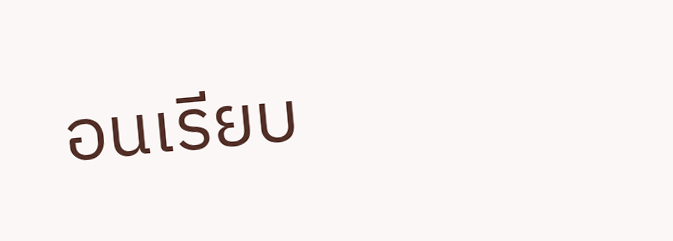อนเรียบ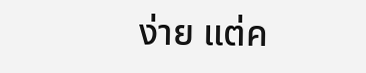ง่าย แต่ค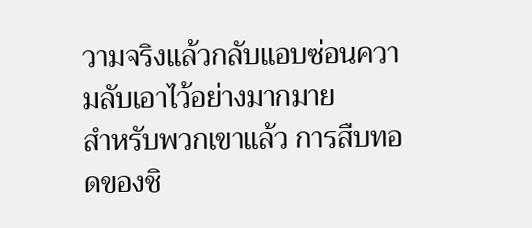วามจริงแล้วกลับแอบซ่อนความลับเอาไว้อย่างมากมาย
สำหรับพวกเขาแล้ว การสืบทอดของชิ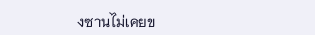งซานไม่เคยข